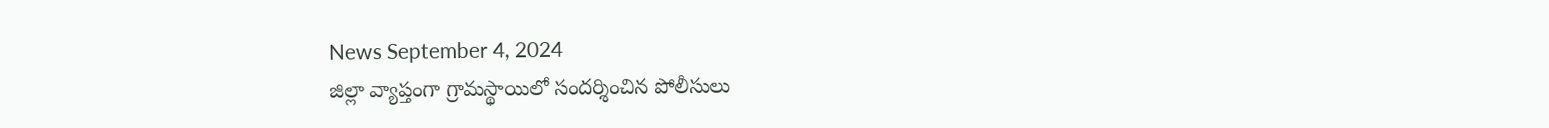News September 4, 2024
జిల్లా వ్యాప్తంగా గ్రామస్థాయిలో సందర్శించిన పోలీసులు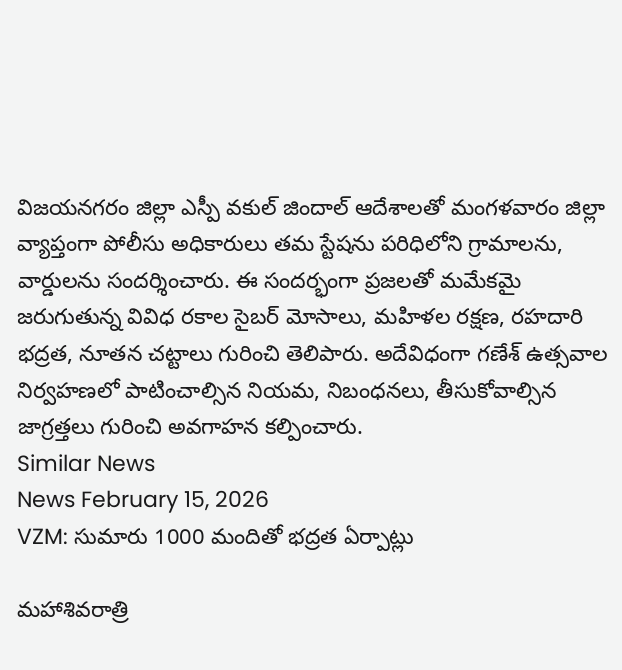విజయనగరం జిల్లా ఎస్పీ వకుల్ జిందాల్ ఆదేశాలతో మంగళవారం జిల్లా వ్యాప్తంగా పోలీసు అధికారులు తమ స్టేషను పరిధిలోని గ్రామాలను, వార్డులను సందర్శించారు. ఈ సందర్భంగా ప్రజలతో మమేకమై జరుగుతున్న వివిధ రకాల సైబర్ మోసాలు, మహిళల రక్షణ, రహదారి భద్రత, నూతన చట్టాలు గురించి తెలిపారు. అదేవిధంగా గణేశ్ ఉత్సవాల నిర్వహణలో పాటించాల్సిన నియమ, నిబంధనలు, తీసుకోవాల్సిన జాగ్రత్తలు గురించి అవగాహన కల్పించారు.
Similar News
News February 15, 2026
VZM: సుమారు 1000 మందితో భద్రత ఏర్పాట్లు

మహాశివరాత్రి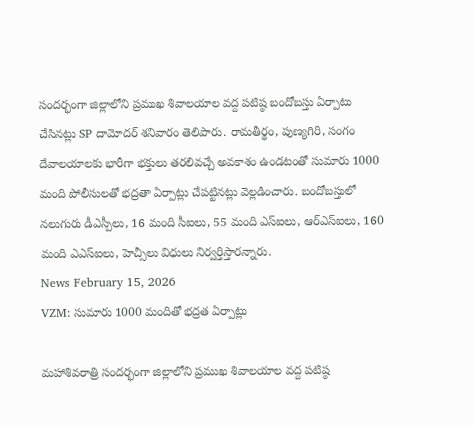సందర్భంగా జిల్లాలోని ప్రముఖ శివాలయాల వద్ద పటిష్ఠ బందోబస్తు ఏర్పాటు చేసినట్లు SP దామోదర్ శనివారం తెలిపారు. రామతీర్థం, పుణ్యగిరి, సంగం దేవాలయాలకు భారీగా భక్తులు తరలివచ్చే అవకాశం ఉండటంతో సుమారు 1000 మంది పోలీసులతో భద్రతా ఏర్పాట్లు చేపట్టినట్లు వెల్లడించారు. బందోబస్తులో నలుగురు డీఎస్పీలు, 16 మంది సీఐలు, 55 మంది ఎస్ఐలు, ఆర్ఎస్ఐలు, 160 మంది ఎఎస్ఐలు, హెచ్సీలు విధులు నిర్వర్తిస్తారన్నారు.
News February 15, 2026
VZM: సుమారు 1000 మందితో భద్రత ఏర్పాట్లు

మహాశివరాత్రి సందర్భంగా జిల్లాలోని ప్రముఖ శివాలయాల వద్ద పటిష్ఠ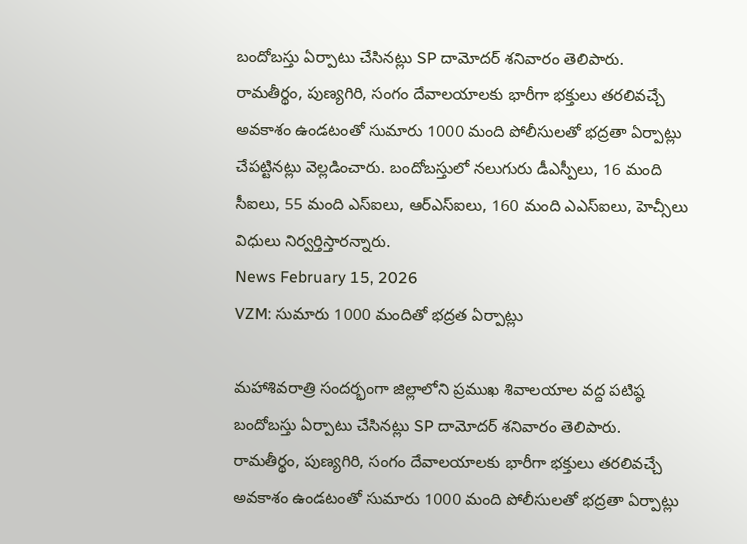బందోబస్తు ఏర్పాటు చేసినట్లు SP దామోదర్ శనివారం తెలిపారు. రామతీర్థం, పుణ్యగిరి, సంగం దేవాలయాలకు భారీగా భక్తులు తరలివచ్చే అవకాశం ఉండటంతో సుమారు 1000 మంది పోలీసులతో భద్రతా ఏర్పాట్లు చేపట్టినట్లు వెల్లడించారు. బందోబస్తులో నలుగురు డీఎస్పీలు, 16 మంది సీఐలు, 55 మంది ఎస్ఐలు, ఆర్ఎస్ఐలు, 160 మంది ఎఎస్ఐలు, హెచ్సీలు విధులు నిర్వర్తిస్తారన్నారు.
News February 15, 2026
VZM: సుమారు 1000 మందితో భద్రత ఏర్పాట్లు

మహాశివరాత్రి సందర్భంగా జిల్లాలోని ప్రముఖ శివాలయాల వద్ద పటిష్ఠ బందోబస్తు ఏర్పాటు చేసినట్లు SP దామోదర్ శనివారం తెలిపారు. రామతీర్థం, పుణ్యగిరి, సంగం దేవాలయాలకు భారీగా భక్తులు తరలివచ్చే అవకాశం ఉండటంతో సుమారు 1000 మంది పోలీసులతో భద్రతా ఏర్పాట్లు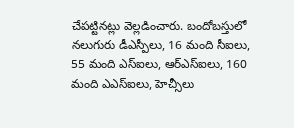చేపట్టినట్లు వెల్లడించారు. బందోబస్తులో నలుగురు డీఎస్పీలు, 16 మంది సీఐలు, 55 మంది ఎస్ఐలు, ఆర్ఎస్ఐలు, 160 మంది ఎఎస్ఐలు, హెచ్సీలు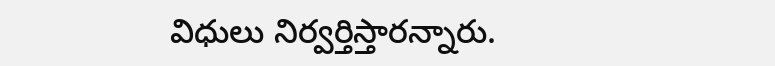విధులు నిర్వర్తిస్తారన్నారు.